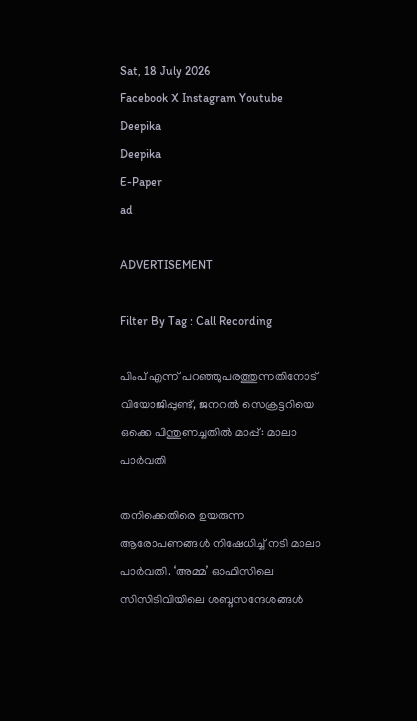Sat, 18 July 2026
Facebook X Instagram Youtube
Deepika
Deepika
E-Paper
ad

ADVERTISEMENT

Filter By Tag : Call Recording

പിംപ് എന്ന് പറഞ്ഞുപരത്തുന്നതിനോട് വിയോജിപ്പുണ്ട്, ജനറൽ സെക്രട്ടറിയെ ഒക്കെ പിന്തുണച്ചതിൽ മാപ്പ്: മാലാ പാർവതി

തനിക്കെതിരെ ഉയരുന്ന ആരോപണങ്ങൾ നിഷേധിച്ച് നടി മാലാ പാർവതി. ‘അമ്മ’ ഓഫിസിലെ സിസിടിവിയിലെ ശബ്ദസന്ദേശങ്ങൾ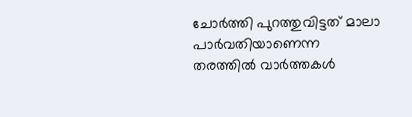ചോർത്തി പുറത്തുവിട്ടത് മാലാ പാർവതിയാണെന്ന തരത്തിൽ വാർത്തകൾ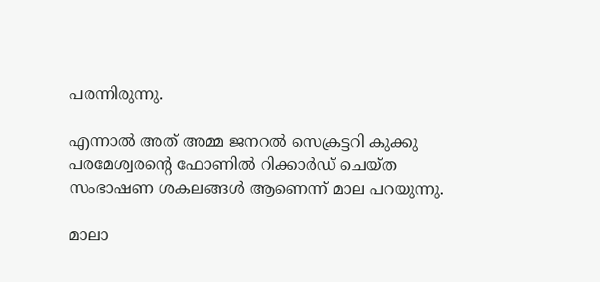പരന്നിരുന്നു.

എന്നാൽ അത് അമ്മ ജനറൽ സെക്രട്ടറി കുക്കു പരമേശ്വരന്‍റെ ഫോണിൽ റിക്കാർഡ് ചെയ്ത സംഭാഷണ ശകലങ്ങൾ ആണെന്ന് മാല പറയുന്നു.

മാലാ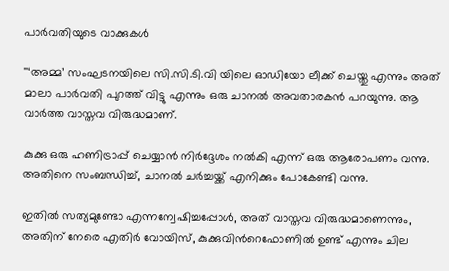പാർവതിയുടെ വാക്കുകൾ

''‘അമ്മ’ സംഘടനയിലെ സി.സി.ടി.വി യിലെ ഓഡിയോ ലീക്ക് ചെയ്തു എന്നും അത് മാലാ പാർവതി പുറത്ത് വിട്ടു എന്നും ഒരു ചാനൽ അവതാരകൻ പറയുന്നു. ആ വാർത്ത വാസ്തവ വിരുദ്ധമാണ്.

കുക്കു ഒരു ഹണിട്രാപ്പ് ചെയ്യാൻ നിർദ്ദേശം നൽകി എന്ന് ഒരു ആരോപണം വന്നു. അതിനെ സംബന്ധിച്ച്, ചാനൽ ചർച്ചയ്ക്ക് എനിക്കും പോകേണ്ടി വന്നു.

ഇതിൽ സത്യമുണ്ടോ എന്നന്വേഷിച്ചപ്പോൾ, അത് വാസ്തവ വിരുദ്ധമാണെന്നും, അതിന് നേരെ എതിര്‍ വോയിസ്, കുക്കുവിന്‍റെഫോണിൽ ഉണ്ട് എന്നും ചില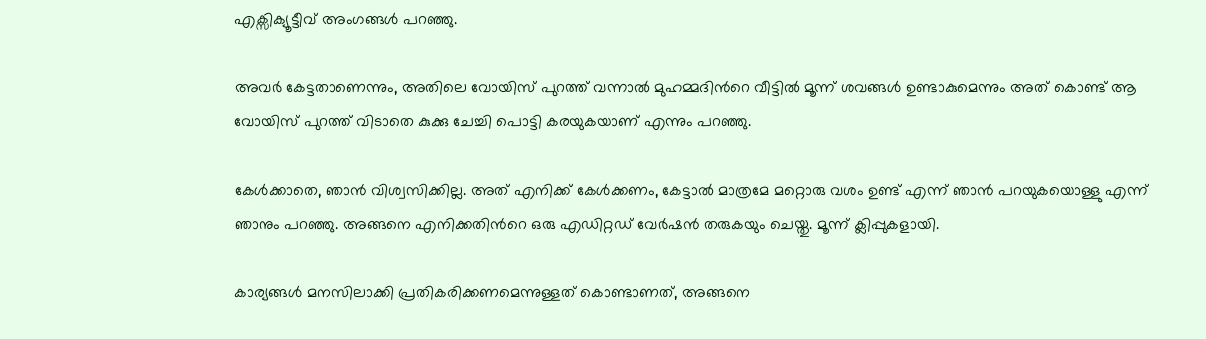എക്സിക്യൂട്ടീവ് അംഗങ്ങൾ പറഞ്ഞു.

അവർ കേട്ടതാണെന്നും, അതിലെ വോയിസ് പുറത്ത് വന്നാൽ മുഹമ്മദിന്‍റെ വീട്ടിൽ മൂന്ന് ശവങ്ങൾ ഉണ്ടാകുമെന്നും അത് കൊണ്ട് ആ വോയിസ് പുറത്ത് വിടാതെ കുക്കു ചേച്ചി പൊട്ടി കരയുകയാണ് എന്നും പറഞ്ഞു.

കേൾക്കാതെ, ഞാൻ വിശ്വസിക്കില്ല. അത് എനിക്ക് കേൾക്കണം, കേട്ടാൽ മാത്രമേ മറ്റൊരു വശം ഉണ്ട് എന്ന് ഞാൻ പറയുകയൊള്ളു എന്ന് ഞാനും പറഞ്ഞു. അങ്ങനെ എനിക്കതിന്‍റെ ഒരു എഡിറ്റഡ് വേർഷൻ തരുകയും ചെയ്തു. മൂന്ന് ക്ലിപ്പുകളായി.

കാര്യങ്ങൾ മനസിലാക്കി പ്രതികരിക്കണമെന്നുള്ളത് കൊണ്ടാണത്, അങ്ങനെ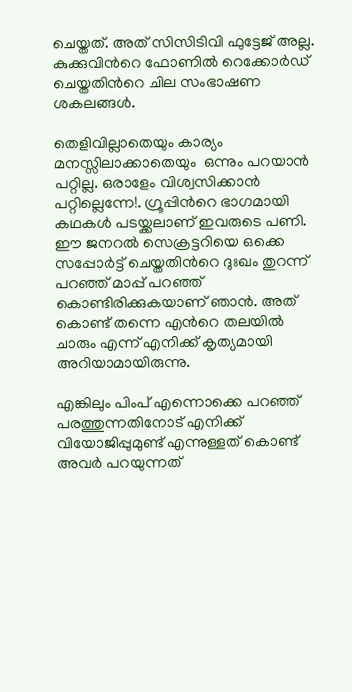ചെയ്തത്. അത് സിസിടിവി ഫുട്ടേജ് അല്ല. കുക്കുവിന്‍റെ ഫോണിൽ റെക്കോർഡ് ചെയ്തതിന്‍റെ ചില സംഭാഷണ ശകലങ്ങൾ.

തെളിവില്ലാതെയും കാര്യം മനസ്സിലാക്കാതെയും  ഒന്നും പറയാൻ പറ്റില്ല. ഒരാളേം വിശ്വസിക്കാൻ പറ്റില്ലെന്നേ!. ഗ്രൂപ്പിന്‍റെ ഭാഗമായി കഥകൾ പടയ്ക്കലാണ് ഇവരുടെ പണി. ഈ ജനറൽ സെക്രട്ടറിയെ ഒക്കെ സപ്പോർട്ട് ചെയ്തതിന്‍റെ ദുഃഖം തുറന്ന് പറഞ്ഞ് മാപ്പ് പറഞ്ഞ് കൊണ്ടിരിക്കുകയാണ് ഞാൻ. അത് കൊണ്ട് തന്നെ എന്‍റെ തലയിൽ ചാരും എന്ന് എനിക്ക് കൃത്യമായി അറിയാമായിരുന്നു.

എങ്കിലും പിംപ് എന്നൊക്കെ പറഞ്ഞ് പരത്തുന്നതിനോട് എനിക്ക് വിയോജിപ്പുമുണ്ട് എന്നുള്ളത് കൊണ്ട് അവർ പറയുന്നത്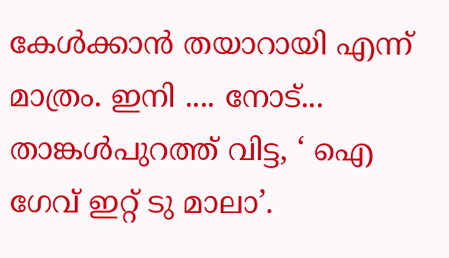കേൾക്കാൻ തയാറായി എന്ന് മാത്രം. ഇനി .... നോട്... താങ്കൾപുറത്ത് വിട്ട, ‘ ഐ ഗേവ് ഇറ്റ് ടു മാലാ’.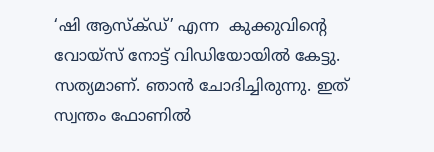‘ഷി ആസ്ക്ഡ്’ എന്ന  കുക്കുവിന്‍റെ വോയ്സ് നോട്ട് വിഡിയോയിൽ കേട്ടു. സത്യമാണ്. ഞാൻ ചോദിച്ചിരുന്നു. ഇത് സ്വന്തം ഫോണിൽ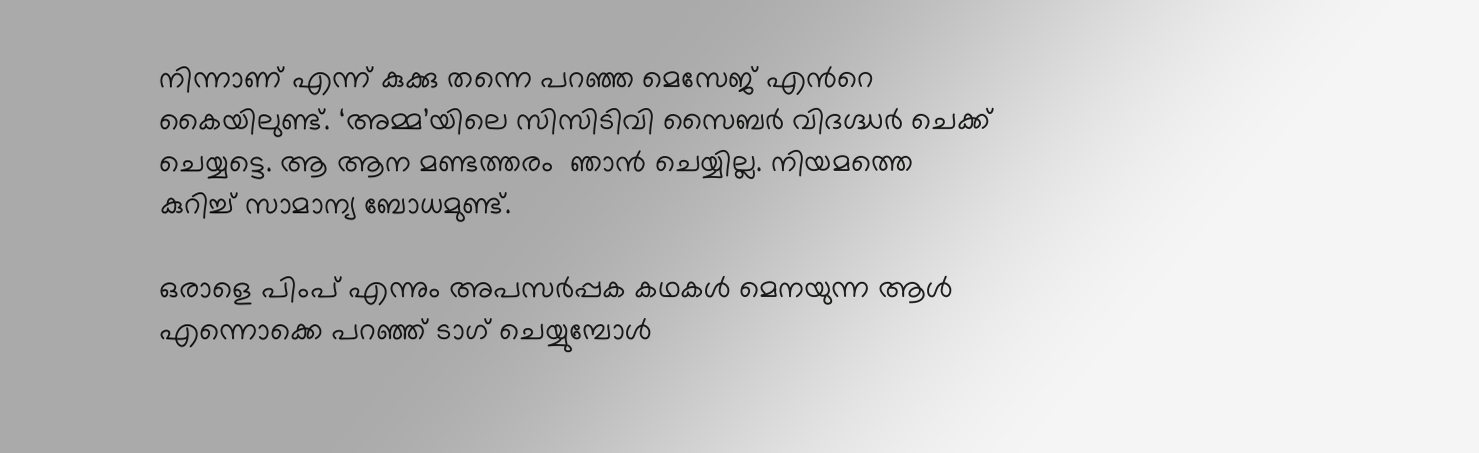നിന്നാണ് എന്ന് കുക്കു തന്നെ പറഞ്ഞ മെസേജ് എന്‍റെ കൈയിലുണ്ട്. ‘അമ്മ’യിലെ സിസിടിവി സൈബർ വിദഗ്ദ്ധർ ചെക്ക് ചെയ്യട്ടെ. ആ ആന മണ്ടത്തരം  ഞാൻ ചെയ്യില്ല. നിയമത്തെ കുറിച്ച് സാമാന്യ ബോധമുണ്ട്.

ഒരാളെ പിംപ് എന്നും അപസർപ്പക കഥകൾ മെനയുന്ന ആൾ എന്നൊക്കെ പറഞ്ഞ് ടാഗ് ചെയ്യുമ്പോൾ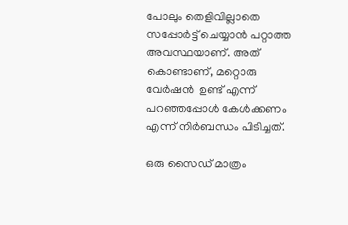പോലും തെളിവില്ലാതെ സപ്പോർട്ട് ചെയ്യാൻ പറ്റാത്ത അവസ്ഥയാണ്. അത് കൊണ്ടാണ്, മറ്റൊരു വേർഷൻ  ഉണ്ട് എന്ന് പറഞ്ഞപ്പോൾ കേൾക്കണം എന്ന് നിർബന്ധം പിടിച്ചത്.

ഒരു സൈഡ് മാത്രം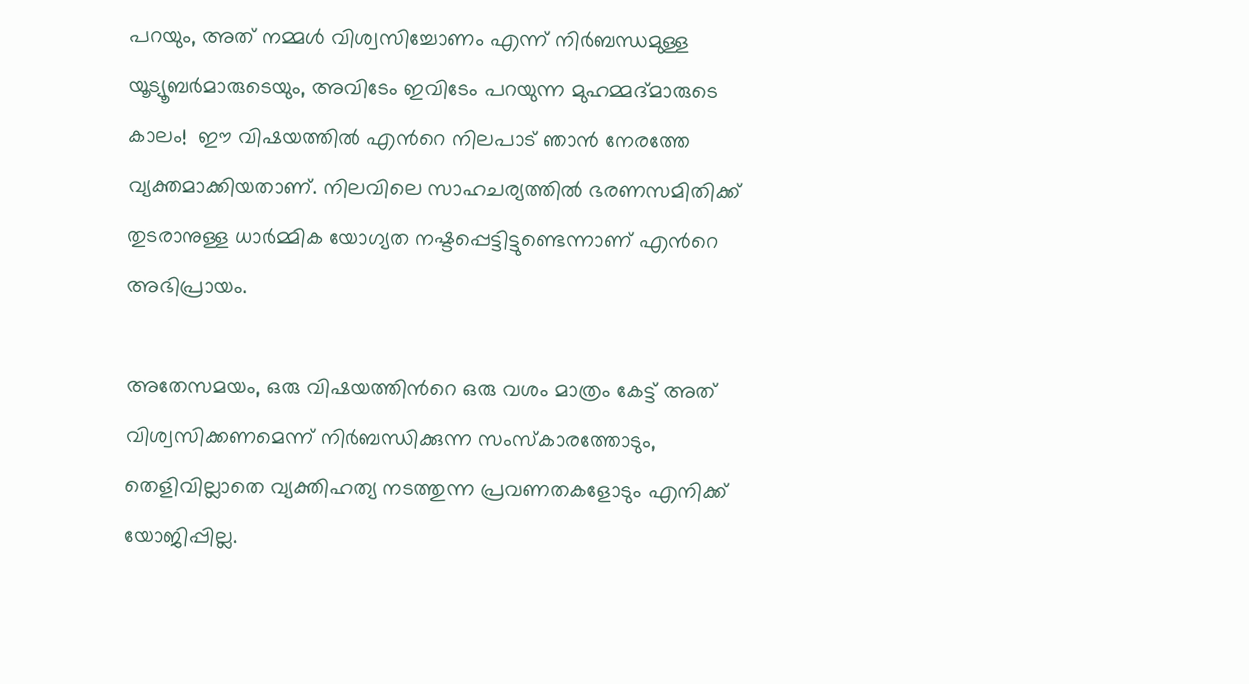പറയും, അത് നമ്മൾ വിശ്വസിച്ചോണം എന്ന് നിർബന്ധമുള്ള യൂട്യൂബർമാരുടെയും, അവിടേം ഇവിടേം പറയുന്ന മുഹമ്മദ്മാരുടെ കാലം!  ഈ വിഷയത്തിൽ എന്‍റെ നിലപാട് ഞാൻ നേരത്തേ വ്യക്തമാക്കിയതാണ്. നിലവിലെ സാഹചര്യത്തിൽ ഭരണസമിതിക്ക് തുടരാനുള്ള ധാർമ്മിക യോഗ്യത നഷ്ടപ്പെട്ടിട്ടുണ്ടെന്നാണ് എന്‍റെ അഭിപ്രായം.

അതേസമയം, ഒരു വിഷയത്തിന്‍റെ ഒരു വശം മാത്രം കേട്ട് അത് വിശ്വസിക്കണമെന്ന് നിർബന്ധിക്കുന്ന സംസ്കാരത്തോടും, തെളിവില്ലാതെ വ്യക്തിഹത്യ നടത്തുന്ന പ്രവണതകളോടും എനിക്ക് യോജിപ്പില്ല.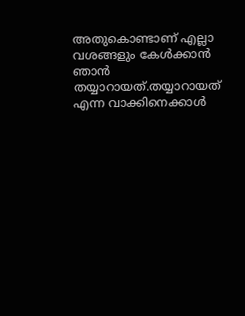അതുകൊണ്ടാണ് എല്ലാ വശങ്ങളും കേൾക്കാൻ ഞാൻ തയ്യാറായത്.തയ്യാറായത് എന്ന വാക്കിനെക്കാൾ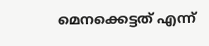മെനക്കെട്ടത് എന്ന്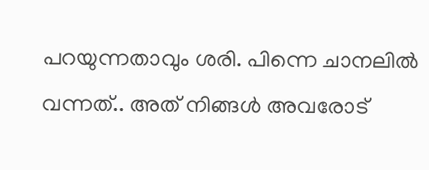പറയുന്നതാവും ശരി. പിന്നെ ചാനലിൽ വന്നത്.. അത് നിങ്ങൾ അവരോട്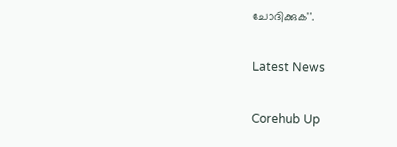ചോദിക്കുക''.

Latest News

Corehub Up